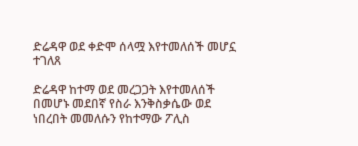ድሬዳዋ ወደ ቀድሞ ሰላሟ እየተመለሰች መሆኗ ተገለጸ

ድሬዳዋ ከተማ ወደ መረጋጋት እየተመለሰች በመሆኑ መደበኛ የስራ እንቅስቃሴው ወደ ነበረበት መመለሱን የከተማው ፖሊስ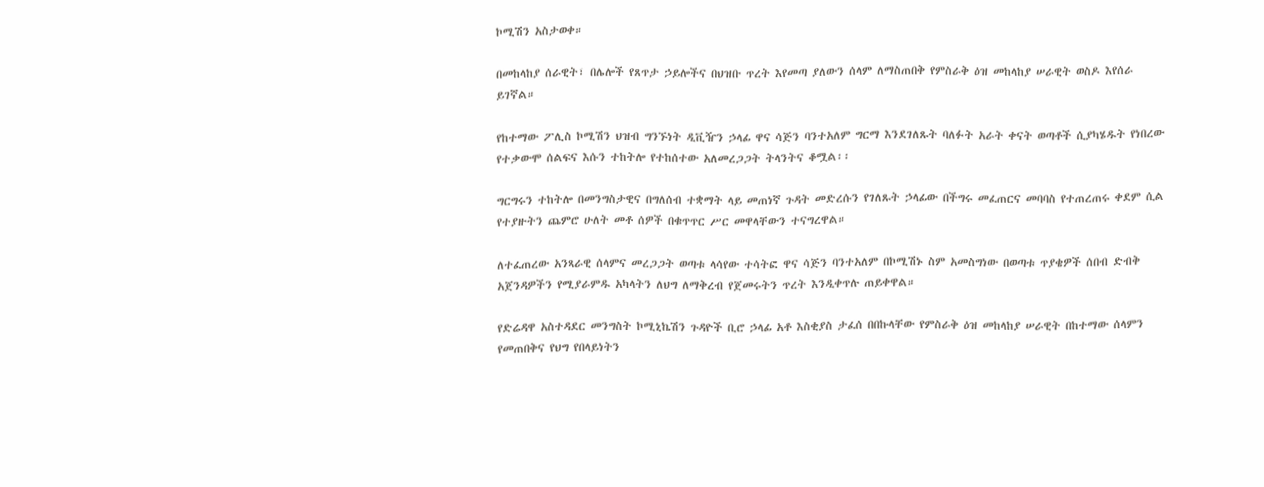ኮሚሽን አስታወቀ።

በመከላከያ ሰራዊት፣ በሌሎች የጸጥታ ኃይሎችና በህዝቡ ጥረት እየመጣ ያለውን ሰላም ለማስጠበቅ የምስራቅ ዕዝ መከላከያ ሠራዊት ወስዶ እየሰራ ይገኛል።

የከተማው ፖሊስ ኮሚሽን ህዝብ ግንኙነት ዲቪዥን ኃላፊ ዋና ሳጅን ባንተአለም ግርማ እንደገለጹት ባለፉት አራት ቀናት ወጣቶች ሲያካሄዱት የነበረው የተቃውሞ ሰልፍና እሱን ተከትሎ የተከሰተው አለመረጋጋት ትላንትና ቆሟል፡፡

ግርግሩን ተከትሎ በመንግስታዊና በግለሰብ ተቋማት ላይ መጠነኛ ጉዳት መድረሱን የገለጹት ኃላፊው በችግሩ መፈጠርና መባባስ የተጠረጠሩ ቀደም ሲል የተያዙትን ጨምሮ ሁለት መቶ ሰዎች በቁጥጥር ሥር መዋላቸውን ተናግረዋል።

ለተፈጠረው አንጻራዊ ሰላምና መረጋጋት ወጣቱ ላሳየው ተሳትፎ ዋና ሳጅን ባንተአለም በኮሚሽኑ ስም አመስግነው በወጣቱ ጥያቄዎች ሰበብ ድብቅ አጀንዳዎችን የሚያራምዱ አካላትን ለህግ ለማቅረብ የጀመሩትን ጥረት እንዲቀጥሉ ጠይቀዋል።

የድሬዳዋ አስተዳደር መንግስት ኮሚኒኬሽን ጉዳዮች ቢሮ ኃላፊ አቶ እስቂያስ ታፈሰ በበኩላቸው የምስራቅ ዕዝ መከላከያ ሠራዊት በከተማው ሰላምን የመጠበቅና የህግ የበላይነትን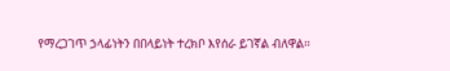የማረጋገጥ ኃላፊነትን በበላይነት ተረክቦ እየሰራ ይገኛል ብለዋል፡፡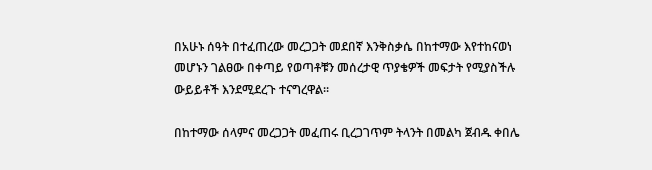በአሁኑ ሰዓት በተፈጠረው መረጋጋት መደበኛ እንቅስቃሴ በከተማው እየተከናወነ መሆኑን ገልፀው በቀጣይ የወጣቶቹን መሰረታዊ ጥያቄዎች መፍታት የሚያስችሉ ውይይቶች እንደሚደረጉ ተናግረዋል፡፡

በከተማው ሰላምና መረጋጋት መፈጠሩ ቢረጋገጥም ትላንት በመልካ ጀብዱ ቀበሌ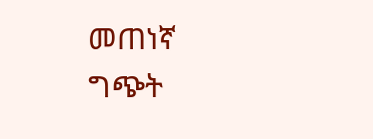መጠነኛ ግጭት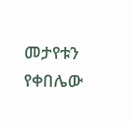መታየቱን የቀበሌው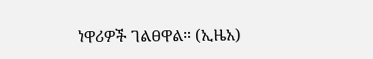ነዋሪዎች ገልፀዋል። (ኢዜአ)